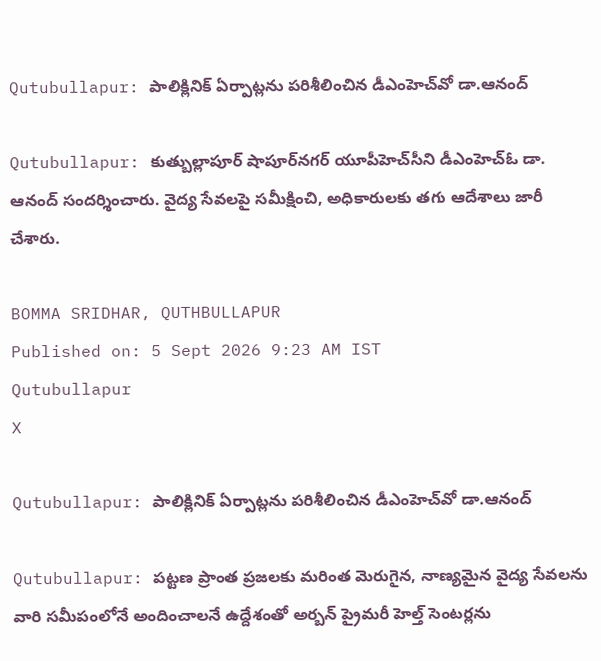Qutubullapur: పాలిక్లినిక్ ఏర్పాట్లను పరిశీలించిన డీఎంహెచ్‌వో డా.ఆనంద్

Qutubullapur: కుత్బుల్లాపూర్ షాపూర్‌నగర్ యూపీహెచ్‌సీని డీఎంహెచ్‌ఓ డా. ఆనంద్ సందర్శించారు. వైద్య సేవలపై సమీక్షించి, అధికారులకు తగు ఆదేశాలు జారీ చేశారు.

BOMMA SRIDHAR, QUTHBULLAPUR
Published on: 5 Sept 2026 9:23 AM IST
Qutubullapur
X

Qutubullapur: పాలిక్లినిక్ ఏర్పాట్లను పరిశీలించిన డీఎంహెచ్‌వో డా.ఆనంద్

Qutubullapur: పట్టణ ప్రాంత ప్రజలకు మరింత మెరుగైన, నాణ్యమైన వైద్య సేవలను వారి సమీపంలోనే అందించాలనే ఉద్దేశంతో అర్బన్ ప్రైమరీ హెల్త్ సెంటర్లను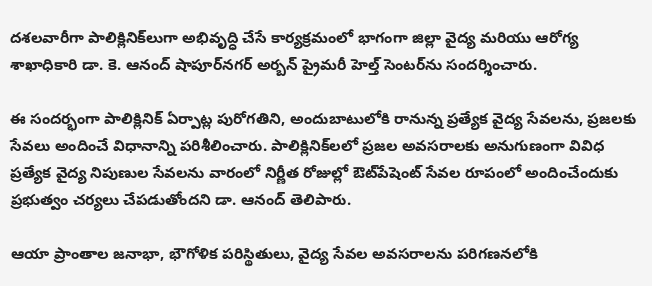దశలవారీగా పాలిక్లినిక్‌లుగా అభివృద్ధి చేసే కార్యక్రమంలో భాగంగా జిల్లా వైద్య మరియు ఆరోగ్య శాఖాధికారి డా. కె. ఆనంద్ షాపూర్‌నగర్ అర్బన్ ప్రైమరీ హెల్త్ సెంటర్‌ను సందర్శించారు.

ఈ సందర్భంగా పాలిక్లినిక్ ఏర్పాట్ల పురోగతిని, అందుబాటులోకి రానున్న ప్రత్యేక వైద్య సేవలను, ప్రజలకు సేవలు అందించే విధానాన్ని పరిశీలించారు. పాలిక్లినిక్‌లలో ప్రజల అవసరాలకు అనుగుణంగా వివిధ ప్రత్యేక వైద్య నిపుణుల సేవలను వారంలో నిర్ణీత రోజుల్లో ఔట్‌పేషెంట్ సేవల రూపంలో అందించేందుకు ప్రభుత్వం చర్యలు చేపడుతోందని డా. ఆనంద్ తెలిపారు.

ఆయా ప్రాంతాల జనాభా, భౌగోళిక పరిస్థితులు, వైద్య సేవల అవసరాలను పరిగణనలోకి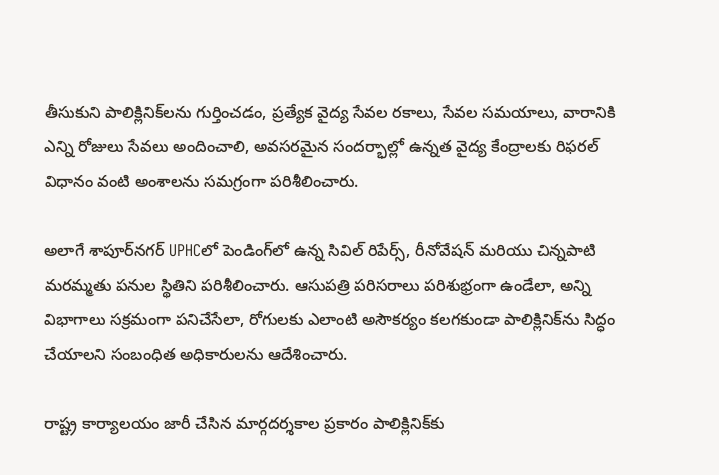తీసుకుని పాలిక్లినిక్‌లను గుర్తించడం, ప్రత్యేక వైద్య సేవల రకాలు, సేవల సమయాలు, వారానికి ఎన్ని రోజులు సేవలు అందించాలి, అవసరమైన సందర్భాల్లో ఉన్నత వైద్య కేంద్రాలకు రిఫరల్ విధానం వంటి అంశాలను సమగ్రంగా పరిశీలించారు.

అలాగే శాపూర్‌నగర్ UPHCలో పెండింగ్‌లో ఉన్న సివిల్ రిపేర్స్, రీనోవేషన్ మరియు చిన్నపాటి మరమ్మతు పనుల స్థితిని పరిశీలించారు. ఆసుపత్రి పరిసరాలు పరిశుభ్రంగా ఉండేలా, అన్ని విభాగాలు సక్రమంగా పనిచేసేలా, రోగులకు ఎలాంటి అసౌకర్యం కలగకుండా పాలిక్లినిక్‌ను సిద్ధం చేయాలని సంబంధిత అధికారులను ఆదేశించారు.

రాష్ట్ర కార్యాలయం జారీ చేసిన మార్గదర్శకాల ప్రకారం పాలిక్లినిక్‌కు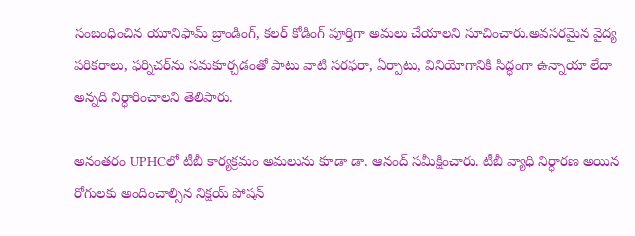సంబంధించిన యూనిఫామ్ బ్రాండింగ్, కలర్ కోడింగ్ పూర్తిగా అమలు చేయాలని సూచించారు.అవసరమైన వైద్య పరికరాలు, ఫర్నిచర్‌ను సమకూర్చడంతో పాటు వాటి సరఫరా, ఏర్పాటు, వినియోగానికి సిద్ధంగా ఉన్నాయా లేదా అన్నది నిర్ధారించాలని తెలిపారు.

అనంతరం UPHCలో టీబీ కార్యక్రమం అమలును కూడా డా. ఆనంద్ సమీక్షించారు. టీబీ వ్యాధి నిర్ధారణ అయిన రోగులకు అందించాల్సిన నిక్షయ్ పోషన్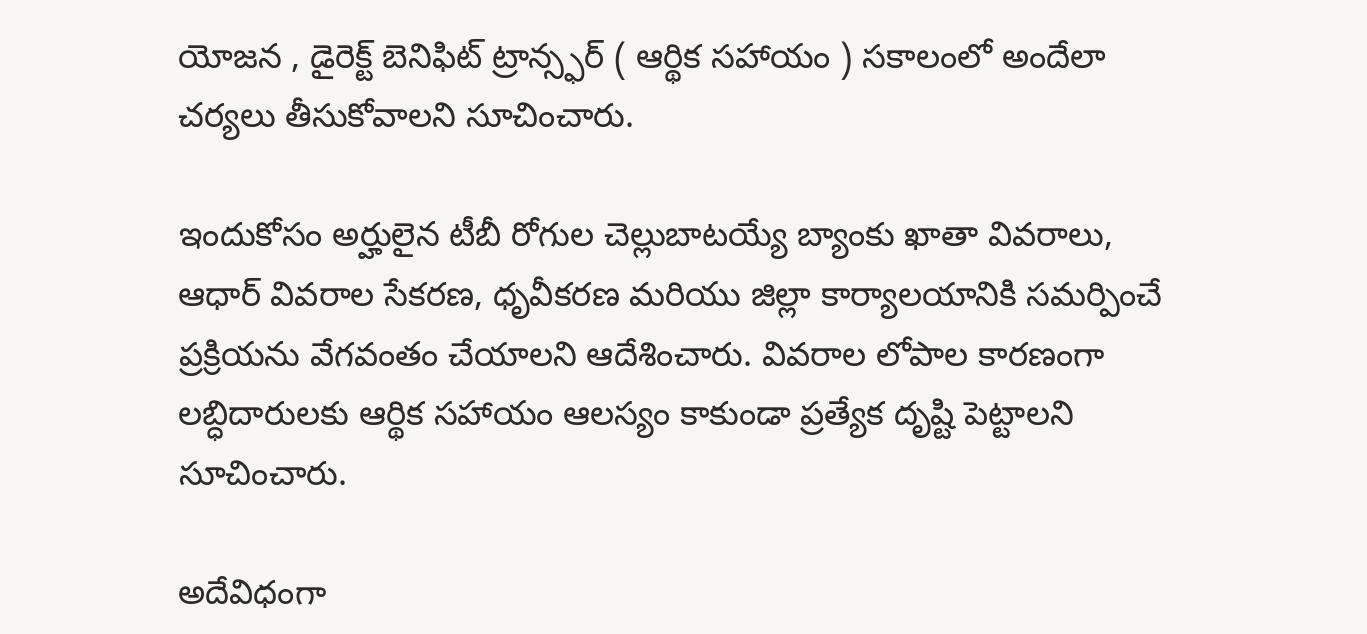యోజన , డైరెక్ట్ బెనిఫిట్ ట్రాన్స్ఫర్ ( ఆర్థిక సహాయం ) సకాలంలో అందేలా చర్యలు తీసుకోవాలని సూచించారు.

ఇందుకోసం అర్హులైన టీబీ రోగుల చెల్లుబాటయ్యే బ్యాంకు ఖాతా వివరాలు, ఆధార్ వివరాల సేకరణ, ధృవీకరణ మరియు జిల్లా కార్యాలయానికి సమర్పించే ప్రక్రియను వేగవంతం చేయాలని ఆదేశించారు. వివరాల లోపాల కారణంగా లబ్ధిదారులకు ఆర్థిక సహాయం ఆలస్యం కాకుండా ప్రత్యేక దృష్టి పెట్టాలని సూచించారు.

అదేవిధంగా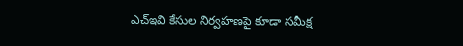ఎచ్ఇవి కేసుల నిర్వహణపై కూడా సమీక్ష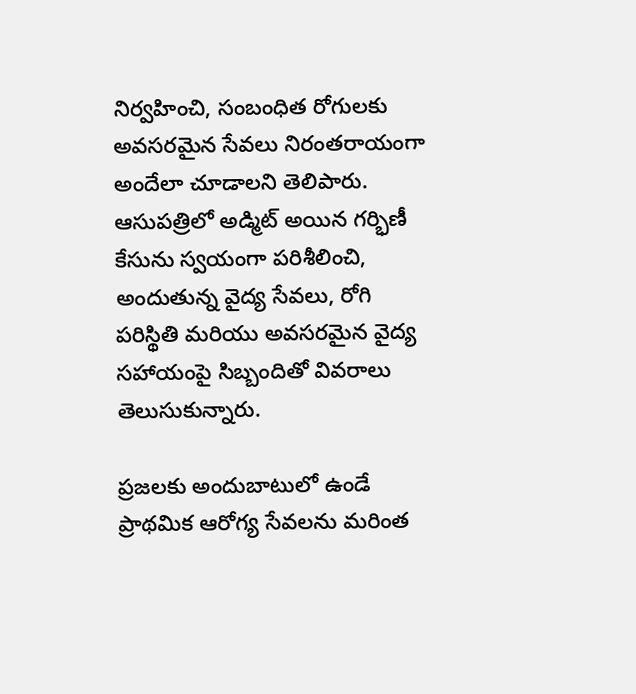నిర్వహించి, సంబంధిత రోగులకు అవసరమైన సేవలు నిరంతరాయంగా అందేలా చూడాలని తెలిపారు. ఆసుపత్రిలో అడ్మిట్ అయిన గర్భిణీ కేసును స్వయంగా పరిశీలించి, అందుతున్న వైద్య సేవలు, రోగి పరిస్థితి మరియు అవసరమైన వైద్య సహాయంపై సిబ్బందితో వివరాలు తెలుసుకున్నారు.

ప్రజలకు అందుబాటులో ఉండే ప్రాథమిక ఆరోగ్య సేవలను మరింత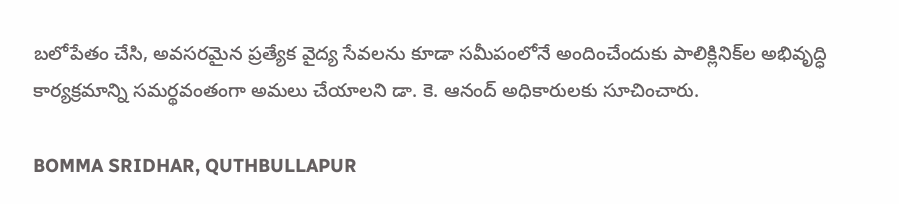బలోపేతం చేసి, అవసరమైన ప్రత్యేక వైద్య సేవలను కూడా సమీపంలోనే అందించేందుకు పాలిక్లినిక్‌ల అభివృద్ధి కార్యక్రమాన్ని సమర్థవంతంగా అమలు చేయాలని డా. కె. ఆనంద్ అధికారులకు సూచించారు.

BOMMA SRIDHAR, QUTHBULLAPUR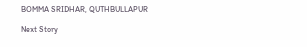BOMMA SRIDHAR, QUTHBULLAPUR

Next Story